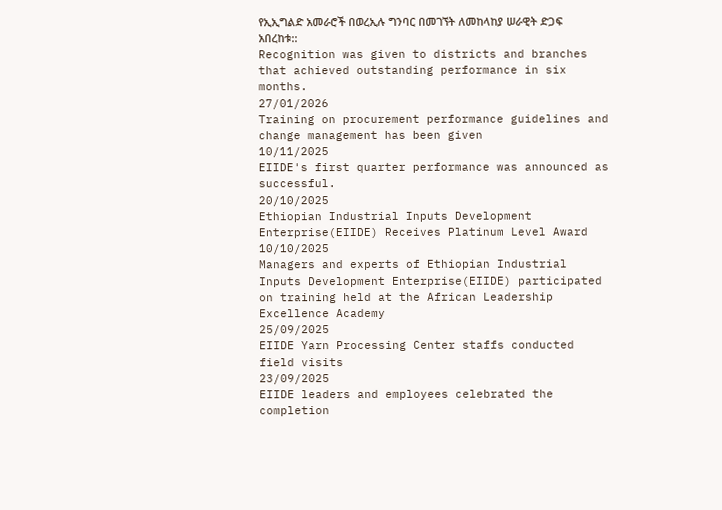የኢኢግልድ አመራሮች በወረኢሉ ግንባር በመገኘት ለመከላከያ ሠራዊት ድጋፍ አበረከቱ::
Recognition was given to districts and branches that achieved outstanding performance in six months.
27/01/2026
Training on procurement performance guidelines and change management has been given
10/11/2025
EIIDE's first quarter performance was announced as successful.
20/10/2025
Ethiopian Industrial Inputs Development Enterprise(EIIDE) Receives Platinum Level Award
10/10/2025
Managers and experts of Ethiopian Industrial Inputs Development Enterprise(EIIDE) participated on training held at the African Leadership Excellence Academy
25/09/2025
EIIDE Yarn Processing Center staffs conducted field visits
23/09/2025
EIIDE leaders and employees celebrated the completion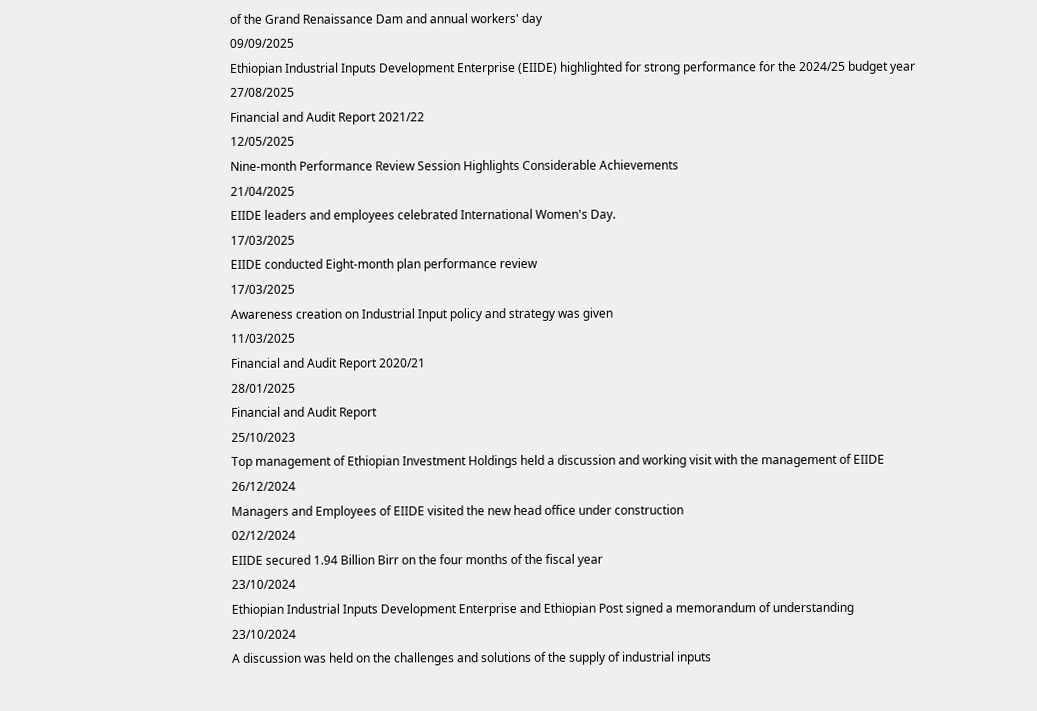of the Grand Renaissance Dam and annual workers' day
09/09/2025
Ethiopian Industrial Inputs Development Enterprise (EIIDE) highlighted for strong performance for the 2024/25 budget year
27/08/2025
Financial and Audit Report 2021/22
12/05/2025
Nine-month Performance Review Session Highlights Considerable Achievements
21/04/2025
EIIDE leaders and employees celebrated International Women's Day.
17/03/2025
EIIDE conducted Eight-month plan performance review
17/03/2025
Awareness creation on Industrial Input policy and strategy was given
11/03/2025
Financial and Audit Report 2020/21
28/01/2025
Financial and Audit Report
25/10/2023
Top management of Ethiopian Investment Holdings held a discussion and working visit with the management of EIIDE
26/12/2024
Managers and Employees of EIIDE visited the new head office under construction
02/12/2024
EIIDE secured 1.94 Billion Birr on the four months of the fiscal year
23/10/2024
Ethiopian Industrial Inputs Development Enterprise and Ethiopian Post signed a memorandum of understanding
23/10/2024
A discussion was held on the challenges and solutions of the supply of industrial inputs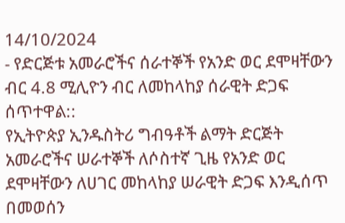14/10/2024
- የድርጅቱ አመራሮችና ሰራተኞች የአንድ ወር ደሞዛቸውን ብር 4.8 ሚሊዮን ብር ለመከላከያ ሰራዊት ድጋፍ ሰጥተዋል::
የኢትዮጵያ ኢንዱስትሪ ግብዓቶች ልማት ድርጅት አመራሮችና ሠራተኞች ለሶስተኛ ጊዜ የአንድ ወር ደሞዛቸውን ለሀገር መከላከያ ሠራዊት ድጋፍ እንዲሰጥ በመወሰን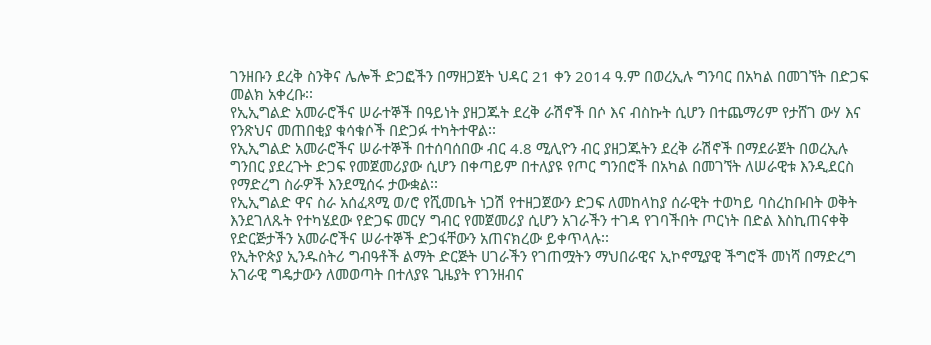ገንዘቡን ደረቅ ስንቅና ሌሎች ድጋፎችን በማዘጋጀት ህዳር 21 ቀን 2014 ዓ.ም በወረኢሉ ግንባር በአካል በመገኘት በድጋፍ መልክ አቀረቡ፡፡
የኢኢግልድ አመራሮችና ሠራተኞች በዓይነት ያዘጋጁት ደረቅ ራሽኖች በሶ እና ብስኩት ሲሆን በተጨማሪም የታሸገ ውሃ እና የንጽህና መጠበቂያ ቁሳቁሶች በድጋፉ ተካትተዋል፡፡
የኢኢግልድ አመራሮችና ሠራተኞች በተሰባሰበው ብር 4.8 ሚሊዮን ብር ያዘጋጁትን ደረቅ ራሽኖች በማደራጀት በወረኢሉ ግንበር ያደረጉት ድጋፍ የመጀመሪያው ሲሆን በቀጣይም በተለያዩ የጦር ግንበሮች በአካል በመገኘት ለሠራዊቱ እንዲደርስ የማድረግ ስራዎች እንደሚሰሩ ታውቋል፡፡
የኢኢግልድ ዋና ስራ አሰፈጻሚ ወ/ሮ የሺመቤት ነጋሽ የተዘጋጀውን ድጋፍ ለመከላከያ ሰራዊት ተወካይ ባስረከቡበት ወቅት እንደገለጹት የተካሄደው የድጋፍ መርሃ ግብር የመጀመሪያ ሲሆን አገራችን ተገዳ የገባችበት ጦርነት በድል እስኪጠናቀቅ የድርጅታችን አመራሮችና ሠራተኞች ድጋፋቸውን አጠናክረው ይቀጥላሉ፡፡
የኢትዮጵያ ኢንዱስትሪ ግብዓቶች ልማት ድርጅት ሀገራችን የገጠሟትን ማህበራዊና ኢኮኖሚያዊ ችግሮች መነሻ በማድረግ አገራዊ ግዴታውን ለመወጣት በተለያዩ ጊዜያት የገንዘብና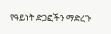የዓይነት ድጋፎችን ማድረጉ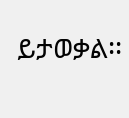ይታወቃል፡፡